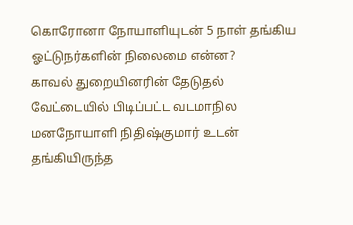கொரோனா நோயாளியுடன் 5 நாள் தங்கிய ஓட்டுநர்களின் நிலைமை என்ன?
காவல் துறையினரின் தேடுதல் வேட்டையில் பிடிப்பட்ட வடமாநில மனநோயாளி நிதிஷ்குமார் உடன் தங்கியிருந்த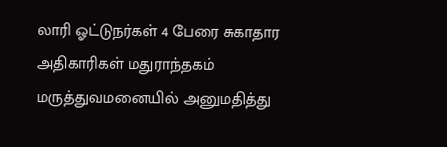லாரி ஓட்டுநர்கள் 4 பேரை சுகாதார அதிகாரிகள் மதுராந்தகம் மருத்துவமனையில் அனுமதித்து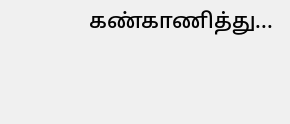கண்காணித்து...